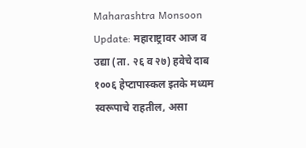Maharashtra Monsoon Update: महाराष्ट्रावर आज व उद्या (ता. २६ व २७) हवेचे दाब १००६ हेप्टापास्कल इतके मध्यम स्वरूपाचे राहतील, असा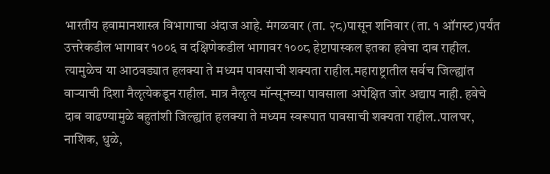भारतीय हवामानशास्त्र विभागाचा अंदाज आहे. मंगळवार (ता. २८)पासून शनिवार (ता. १ ऑगस्ट)पर्यंत उत्तरेकडील भागावर १००६ व दक्षिणेकडील भागावर १००८ हेप्टापास्कल इतका हवेचा दाब राहील. त्यामुळेच या आठवड्यात हलक्या ते मध्यम पावसाची शक्यता राहील.महाराष्ट्रातील सर्वच जिल्ह्यांत वाऱ्याची दिशा नैॡत्येकडून राहील. मात्र नैॡत्य मॉन्सूनच्या पावसाला अपेक्षित जोर अद्याप नाही. हवेचे दाब वाढण्यामुळे बहुतांशी जिल्ह्यांत हलक्या ते मध्यम स्वरूपात पावसाची शक्यता राहील..पालघर, नाशिक, धुळे,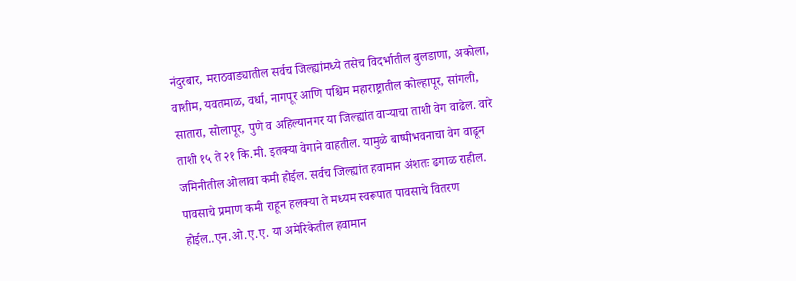नंदुरबार, मराठवाड्यातील सर्वच जिल्ह्यांमध्ये तसेच विदर्भातील बुलडाणा, अकोला, वाशीम, यवतमाळ, वर्धा, नागपूर आणि पश्चिम महाराष्ट्रातील कोल्हापूर, सांगली, सातारा, सोलापूर, पुणे व अहिल्यानगर या जिल्ह्यांत वाऱ्याचा ताशी वेग वाढेल. वारे ताशी १५ ते २१ कि.मी. इतक्या वेगाने वाहतील. यामुळे बाष्पीभवनाचा वेग वाढून जमिनीतील ओलावा कमी होईल. सर्वच जिल्ह्यांत हवामान अंशतः ढगाळ राहील. पावसाचे प्रमाण कमी राहून हलक्या ते मध्यम स्वरूपात पावसाचे वितरण होईल..एन.ओ.ए.ए. या अमेरिकेतील हवामान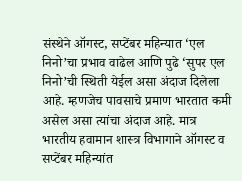संस्थेने ऑगस्ट, सप्टेंबर महिन्यात ‘एल निनो’चा प्रभाव वाढेल आणि पुढे ‘सुपर एल निनो’ची स्थिती येईल असा अंदाज दिलेला आहे. म्हणजेच पावसाचे प्रमाण भारतात कमी असेल असा त्यांचा अंदाज आहे. मात्र भारतीय हवामान शास्त्र विभागाने ऑगस्ट व सप्टेंबर महिन्यांत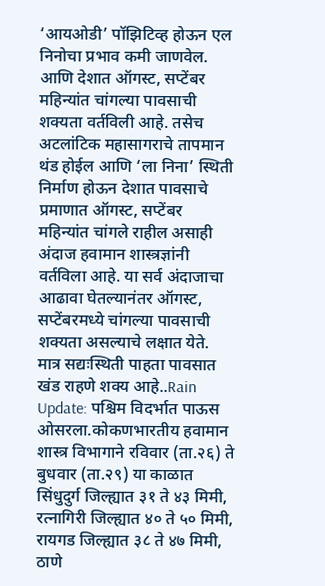‘आयओडी’ पॉझिटिव्ह होऊन एल निनोचा प्रभाव कमी जाणवेल. आणि देशात ऑगस्ट, सप्टेंबर महिन्यांत चांगल्या पावसाची शक्यता वर्तविली आहे. तसेच अटलांटिक महासागराचे तापमान थंड होईल आणि ‘ला निना’ स्थिती निर्माण होऊन देशात पावसाचे प्रमाणात ऑगस्ट, सप्टेंबर महिन्यांत चांगले राहील असाही अंदाज हवामान शास्त्रज्ञांनी वर्तविला आहे. या सर्व अंदाजाचा आढावा घेतल्यानंतर ऑगस्ट, सप्टेंबरमध्ये चांगल्या पावसाची शक्यता असल्याचे लक्षात येते. मात्र सद्यःस्थिती पाहता पावसात खंड राहणे शक्य आहे..Rain Update: पश्चिम विदर्भात पाऊस ओसरला.कोकणभारतीय हवामान शास्त्र विभागाने रविवार (ता.२६) ते बुधवार (ता.२९) या काळात सिंधुदुर्ग जिल्ह्यात ३१ ते ४३ मिमी, रत्नागिरी जिल्ह्यात ४० ते ५० मिमी, रायगड जिल्ह्यात ३८ ते ४७ मिमी, ठाणे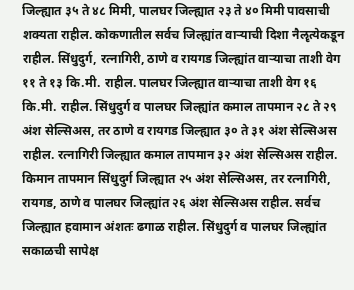जिल्ह्यात ३५ ते ४८ मिमी, पालघर जिल्ह्यात २३ ते ४० मिमी पावसाची शक्यता राहील. कोकणातील सर्वच जिल्ह्यांत वाऱ्याची दिशा नैॡत्येकडून राहील. सिंधुदुर्ग, रत्नागिरी, ठाणे व रायगड जिल्ह्यांत वाऱ्याचा ताशी वेग ११ ते १३ कि.मी. राहील. पालघर जिल्ह्यात वाऱ्याचा ताशी वेग १६ कि.मी. राहील. सिंधुदुर्ग व पालघर जिल्ह्यांत कमाल तापमान २८ ते २९ अंश सेल्सिअस, तर ठाणे व रायगड जिल्ह्यात ३० ते ३१ अंश सेल्सिअस राहील. रत्नागिरी जिल्ह्यात कमाल तापमान ३२ अंश सेल्सिअस राहील. किमान तापमान सिंधुदुर्ग जिल्ह्यात २५ अंश सेल्सिअस, तर रत्नागिरी, रायगड, ठाणे व पालघर जिल्ह्यांत २६ अंश सेल्सिअस राहील. सर्वच जिल्ह्यात हवामान अंशतः ढगाळ राहील. सिंधुदुर्ग व पालघर जिल्ह्यांत सकाळची सापेक्ष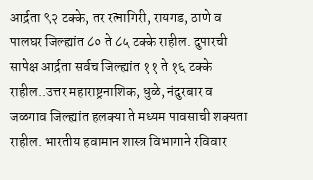आर्द्रता ९२ टक्के, तर रत्नागिरी, रायगड, ठाणे व पालघर जिल्ह्यांत ८० ते ८५ टक्के राहील. दुपारची सापेक्ष आर्द्रता सर्वच जिल्ह्यांत ११ ते १६ टक्के राहील..उत्तर महाराष्ट्रनाशिक, धुळे, नंदुरबार व जळगाव जिल्ह्यांत हलक्या ते मध्यम पावसाची शक्यता राहील. भारतीय हवामान शास्त्र विभागाने रविवार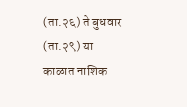(ता.२६) ते बुधवार (ता.२९) या काळात नाशिक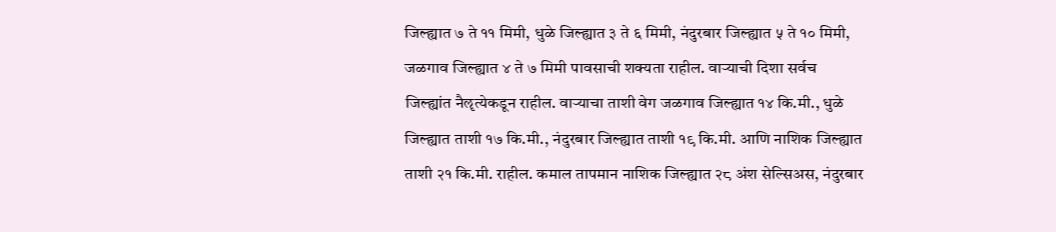जिल्ह्यात ७ ते ११ मिमी, धुळे जिल्ह्यात ३ ते ६ मिमी, नंदुरबार जिल्ह्यात ५ ते १० मिमी, जळगाव जिल्ह्यात ४ ते ७ मिमी पावसाची शक्यता राहील. वाऱ्याची दिशा सर्वच जिल्ह्यांत नैॡत्येकडून राहील. वाऱ्याचा ताशी वेग जळगाव जिल्ह्यात १४ कि.मी., धुळे जिल्ह्यात ताशी १७ कि.मी., नंदुरबार जिल्ह्यात ताशी १९ कि.मी. आणि नाशिक जिल्ह्यात ताशी २१ कि.मी. राहील. कमाल तापमान नाशिक जिल्ह्यात २८ अंश सेल्सिअस, नंदुरबार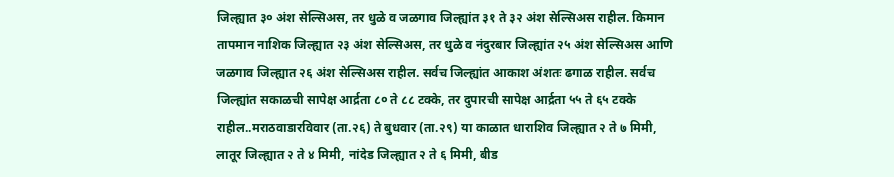जिल्ह्यात ३० अंश सेल्सिअस, तर धुळे व जळगाव जिल्ह्यांत ३१ ते ३२ अंश सेल्सिअस राहील. किमान तापमान नाशिक जिल्ह्यात २३ अंश सेल्सिअस, तर धुळे व नंदुरबार जिल्ह्यांत २५ अंश सेल्सिअस आणि जळगाव जिल्ह्यात २६ अंश सेल्सिअस राहील. सर्वच जिल्ह्यांत आकाश अंशतः ढगाळ राहील. सर्वच जिल्ह्यांत सकाळची सापेक्ष आर्द्रता ८० ते ८८ टक्के, तर दुपारची सापेक्ष आर्द्रता ५५ ते ६५ टक्के राहील..मराठवाडारविवार (ता.२६) ते बुधवार (ता.२९) या काळात धाराशिव जिल्ह्यात २ ते ७ मिमी, लातूर जिल्ह्यात २ ते ४ मिमी, नांदेड जिल्ह्यात २ ते ६ मिमी, बीड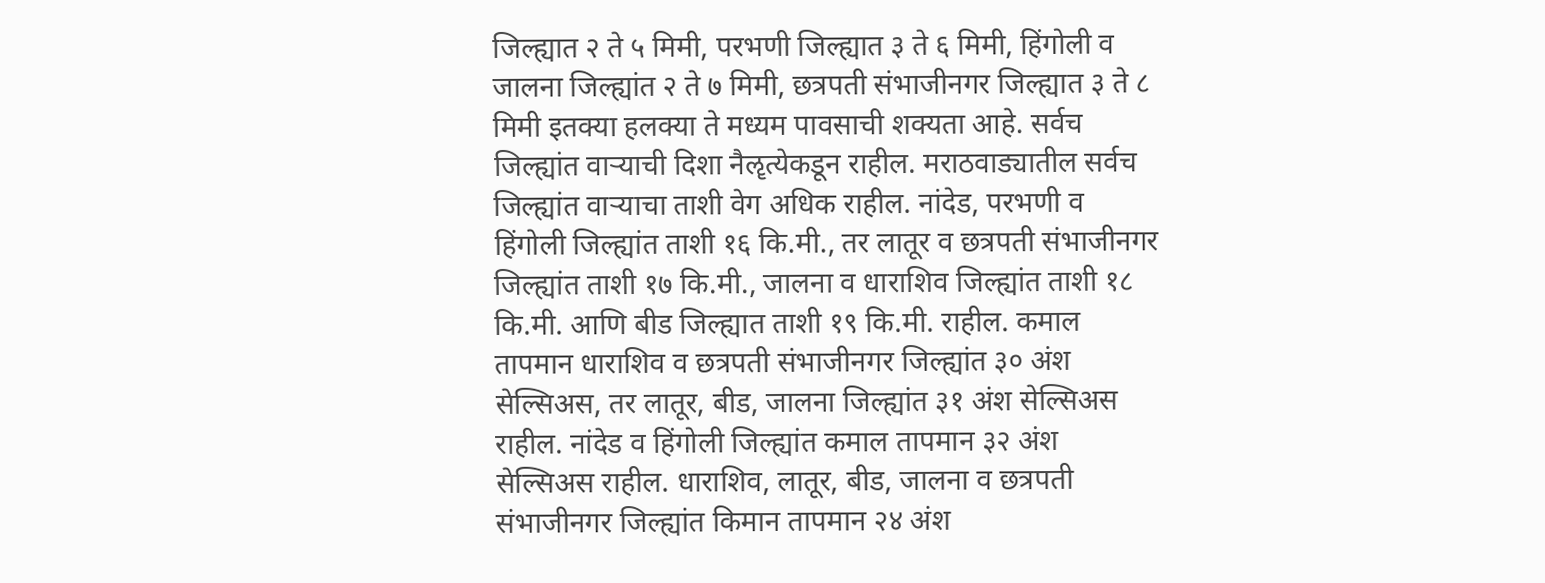जिल्ह्यात २ ते ५ मिमी, परभणी जिल्ह्यात ३ ते ६ मिमी, हिंगोली व जालना जिल्ह्यांत २ ते ७ मिमी, छत्रपती संभाजीनगर जिल्ह्यात ३ ते ८ मिमी इतक्या हलक्या ते मध्यम पावसाची शक्यता आहे. सर्वच जिल्ह्यांत वाऱ्याची दिशा नैॡत्येकडून राहील. मराठवाड्यातील सर्वच जिल्ह्यांत वाऱ्याचा ताशी वेग अधिक राहील. नांदेड, परभणी व हिंगोली जिल्ह्यांत ताशी १६ कि.मी., तर लातूर व छत्रपती संभाजीनगर जिल्ह्यांत ताशी १७ कि.मी., जालना व धाराशिव जिल्ह्यांत ताशी १८ कि.मी. आणि बीड जिल्ह्यात ताशी १९ कि.मी. राहील. कमाल तापमान धाराशिव व छत्रपती संभाजीनगर जिल्ह्यांत ३० अंश सेल्सिअस, तर लातूर, बीड, जालना जिल्ह्यांत ३१ अंश सेल्सिअस राहील. नांदेड व हिंगोली जिल्ह्यांत कमाल तापमान ३२ अंश सेल्सिअस राहील. धाराशिव, लातूर, बीड, जालना व छत्रपती संभाजीनगर जिल्ह्यांत किमान तापमान २४ अंश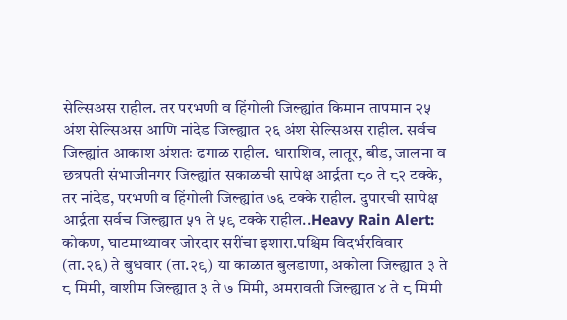सेल्सिअस राहील. तर परभणी व हिंगोली जिल्ह्यांत किमान तापमान २५ अंश सेल्सिअस आणि नांदेड जिल्ह्यात २६ अंश सेल्सिअस राहील. सर्वच जिल्ह्यांत आकाश अंशतः ढगाळ राहील. धाराशिव, लातूर, बीड, जालना व छत्रपती संभाजीनगर जिल्ह्यांत सकाळची सापेक्ष आर्द्रता ८० ते ८२ टक्के, तर नांदेड, परभणी व हिंगोली जिल्ह्यांत ७६ टक्के राहील. दुपारची सापेक्ष आर्द्रता सर्वच जिल्ह्यात ५१ ते ५९ टक्के राहील..Heavy Rain Alert: कोकण, घाटमाथ्यावर जोरदार सरींचा इशारा.पश्चिम विदर्भरविवार (ता.२६) ते बुधवार (ता.२९) या काळात बुलडाणा, अकोला जिल्ह्यात ३ ते ८ मिमी, वाशीम जिल्ह्यात ३ ते ७ मिमी, अमरावती जिल्ह्यात ४ ते ८ मिमी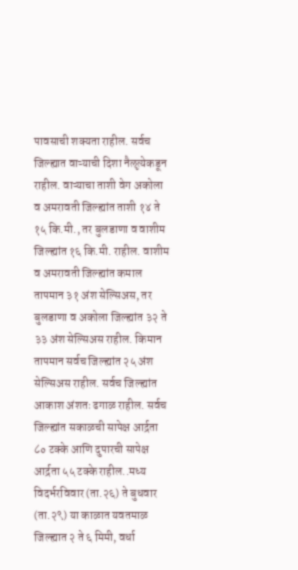पावसाची शक्यता राहील. सर्वच जिल्ह्यात वाऱ्याची दिशा नैॡत्येकडून राहील. वाऱ्याचा ताशी वेग अकोला व अमरावती जिल्ह्यांत ताशी १४ ते १५ कि.मी., तर बुलडाणा व वाशीम जिल्ह्यांत १६ कि.मी. राहील. वाशीम व अमरावती जिल्ह्यांत कमाल तापमान ३१ अंश सेल्सिअस, तर बुलडाणा व अकोला जिल्ह्यांत ३२ ते ३३ अंश सेल्सिअस राहील. किमान तापमान सर्वच जिल्ह्यांत २५ अंश सेल्सिअस राहील. सर्वच जिल्ह्यांत आकाश अंशतः ढगाळ राहील. सर्वच जिल्ह्यांत सकाळची सापेक्ष आर्द्रता ८० टक्के आणि दुपारची सापेक्ष आर्द्रता ५५ टक्के राहील..मध्य विदर्भरविवार (ता.२६) ते बुधवार (ता.२९) या काळात यवतमाळ जिल्ह्यात २ ते ६ मिमी, वर्धा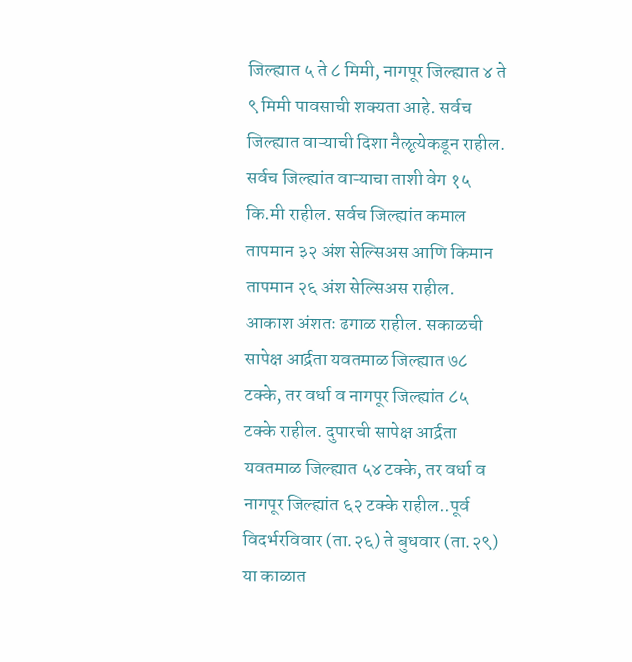जिल्ह्यात ५ ते ८ मिमी, नागपूर जिल्ह्यात ४ ते ९ मिमी पावसाची शक्यता आहे. सर्वच जिल्ह्यात वाऱ्याची दिशा नैॡत्येकडून राहील. सर्वच जिल्ह्यांत वाऱ्याचा ताशी वेग १५ कि.मी राहील. सर्वच जिल्ह्यांत कमाल तापमान ३२ अंश सेल्सिअस आणि किमान तापमान २६ अंश सेल्सिअस राहील. आकाश अंशतः ढगाळ राहील. सकाळची सापेक्ष आर्द्रता यवतमाळ जिल्ह्यात ७८ टक्के, तर वर्धा व नागपूर जिल्ह्यांत ८५ टक्के राहील. दुपारची सापेक्ष आर्द्रता यवतमाळ जिल्ह्यात ५४ टक्के, तर वर्धा व नागपूर जिल्ह्यांत ६२ टक्के राहील..पूर्व विदर्भरविवार (ता.२६) ते बुधवार (ता.२९) या काळात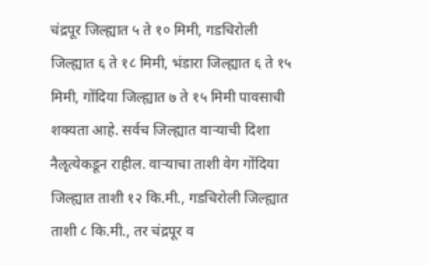चंद्रपूर जिल्ह्यात ५ ते १० मिमी, गडचिरोली जिल्ह्यात ६ ते १८ मिमी, भंडारा जिल्ह्यात ६ ते १५ मिमी, गोंदिया जिल्ह्यात ७ ते १५ मिमी पावसाची शक्यता आहे. सर्वच जिल्ह्यात वाऱ्याची दिशा नैॡत्येकडून राहील. वाऱ्याचा ताशी वेग गोंदिया जिल्ह्यात ताशी १२ कि.मी., गडचिरोली जिल्ह्यात ताशी ८ कि.मी., तर चंद्रपूर व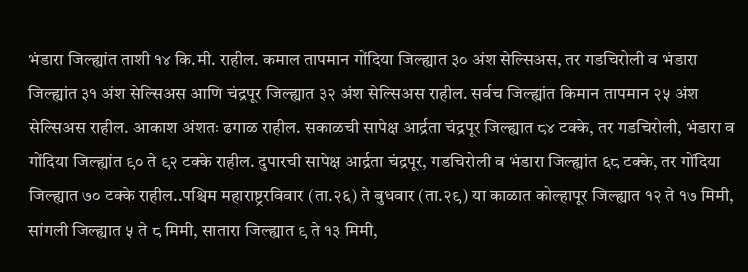भंडारा जिल्ह्यांत ताशी १४ कि.मी. राहील. कमाल तापमान गोंदिया जिल्ह्यात ३० अंश सेल्सिअस, तर गडचिरोली व भंडारा जिल्ह्यांत ३१ अंश सेल्सिअस आणि चंद्रपूर जिल्ह्यात ३२ अंश सेल्सिअस राहील. सर्वच जिल्ह्यांत किमान तापमान २५ अंश सेल्सिअस राहील. आकाश अंशतः ढगाळ राहील. सकाळची सापेक्ष आर्द्रता चंद्रपूर जिल्ह्यात ८४ टक्के, तर गडचिरोली, भंडारा व गोंदिया जिल्ह्यांत ९० ते ९२ टक्के राहील. दुपारची सापेक्ष आर्द्रता चंद्रपूर, गडचिरोली व भंडारा जिल्ह्यांत ६८ टक्के, तर गोंदिया जिल्ह्यात ७० टक्के राहील..पश्चिम महाराष्ट्ररविवार (ता.२६) ते बुधवार (ता.२९) या काळात कोल्हापूर जिल्ह्यात १२ ते १७ मिमी, सांगली जिल्ह्यात ५ ते ८ मिमी, सातारा जिल्ह्यात ९ ते १३ मिमी,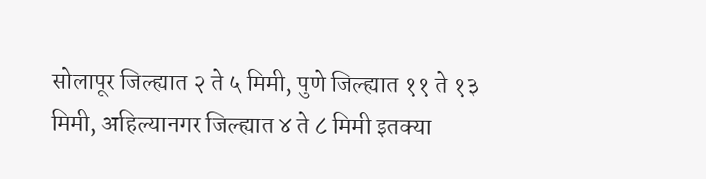सोलापूर जिल्ह्यात २ ते ५ मिमी, पुणे जिल्ह्यात ११ ते १३ मिमी, अहिल्यानगर जिल्ह्यात ४ ते ८ मिमी इतक्या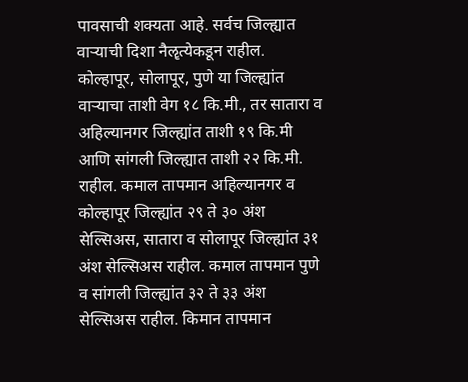पावसाची शक्यता आहे. सर्वच जिल्ह्यात वाऱ्याची दिशा नैॡत्येकडून राहील. कोल्हापूर, सोलापूर, पुणे या जिल्ह्यांत वाऱ्याचा ताशी वेग १८ कि.मी., तर सातारा व अहिल्यानगर जिल्ह्यांत ताशी १९ कि.मी आणि सांगली जिल्ह्यात ताशी २२ कि.मी. राहील. कमाल तापमान अहिल्यानगर व कोल्हापूर जिल्ह्यांत २९ ते ३० अंश सेल्सिअस, सातारा व सोलापूर जिल्ह्यांत ३१ अंश सेल्सिअस राहील. कमाल तापमान पुणे व सांगली जिल्ह्यांत ३२ ते ३३ अंश सेल्सिअस राहील. किमान तापमान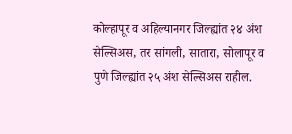कोल्हापूर व अहिल्यानगर जिल्ह्यांत २४ अंश सेल्सिअस, तर सांगली, सातारा, सोलापूर व पुणे जिल्ह्यांत २५ अंश सेल्सिअस राहील.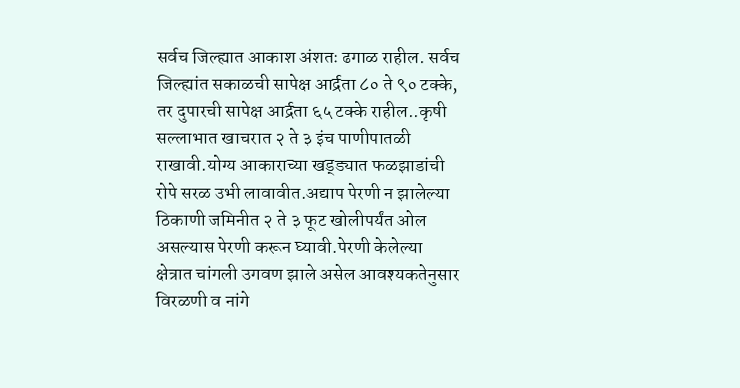सर्वच जिल्ह्यात आकाश अंशतः ढगाळ राहील. सर्वच जिल्ह्यांत सकाळची सापेक्ष आर्द्रता ८० ते ९० टक्के, तर दुपारची सापेक्ष आर्द्रता ६५ टक्के राहील..कृषी सल्लाभात खाचरात २ ते ३ इंच पाणीपातळी राखावी.योग्य आकाराच्या खड्ड्यात फळझाडांची रोपे सरळ उभी लावावीत.अद्याप पेरणी न झालेल्या ठिकाणी जमिनीत २ ते ३ फूट खोलीपर्यंत ओल असल्यास पेरणी करून घ्यावी.पेरणी केलेल्या क्षेत्रात चांगली उगवण झाले असेल आवश्यकतेनुसार विरळणी व नांगे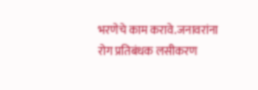भरणेचे काम करावे.जनावरांना रोग प्रतिबंधक लसीकरण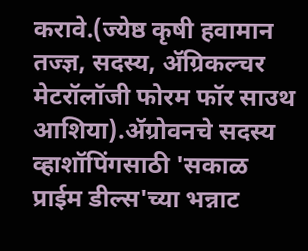करावे.(ज्येष्ठ कृषी हवामान तज्ज्ञ, सदस्य, ॲग्रिकल्चर मेटरॉलॉजी फोरम फॉर साउथ आशिया).ॲग्रोवनचे सदस्य व्हाशॉपिंगसाठी 'सकाळ प्राईम डील्स'च्या भन्नाट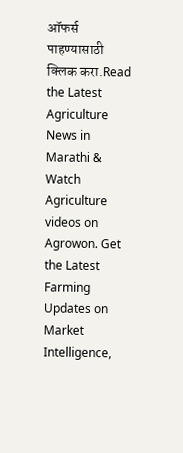ऑफर्स पाहण्यासाठी क्लिक करा.Read the Latest Agriculture News in Marathi & Watch Agriculture videos on Agrowon. Get the Latest Farming Updates on Market Intelligence,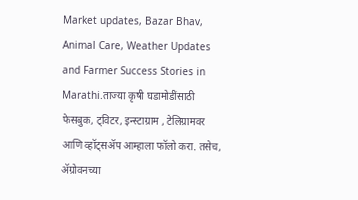Market updates, Bazar Bhav, Animal Care, Weather Updates and Farmer Success Stories in Marathi.ताज्या कृषी घडामोडींसाठी फेसबुक, ट्विटर, इन्स्टाग्राम , टेलिग्रामवर आणि व्हॉट्सॲप आम्हाला फॉलो करा. तसेच, ॲग्रोवनच्या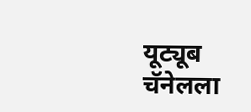यूट्यूब चॅनेलला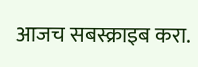आजच सबस्क्राइब करा.